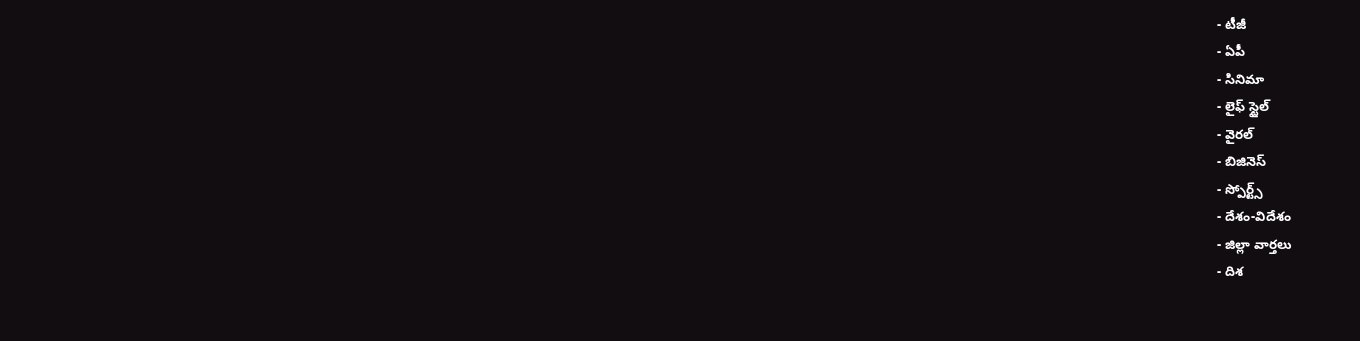- టీజీ
- ఏపీ
- సినిమా
- లైఫ్ స్టైల్
- వైరల్
- బిజినెస్
- స్పోర్ట్స్
- దేశం-విదేశం
- జిల్లా వార్తలు
- దిశ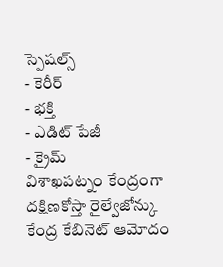స్పెషల్స్
- కెరీర్
- భక్తి
- ఎడిట్ పేజీ
- క్రైమ్
విశాఖపట్నం కేంద్రంగా దక్షిణకోస్తా రైల్వేజోన్కు కేంద్ర కేబినెట్ ఆమోదం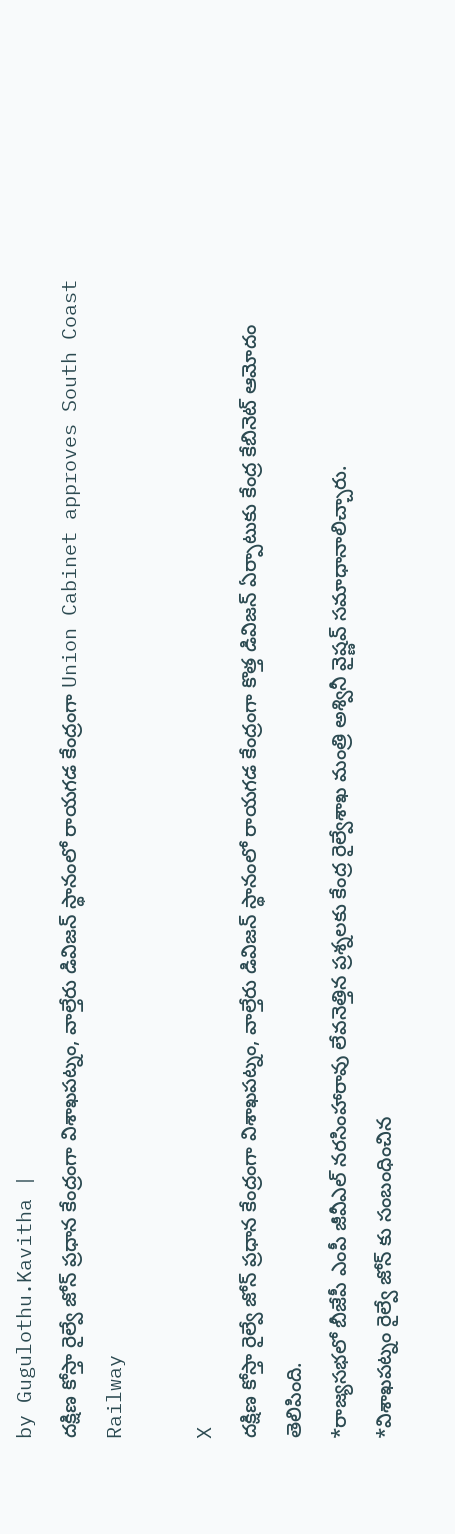by Gugulothu.Kavitha |
దక్షిణ కోస్తా రైల్వే జోన్ ప్రధాన కేంద్రంగా విశాఖపట్నం, వాల్తేరు డివిజన్ స్థానంలో రాయగడ కేంద్రంగా Union Cabinet approves South Coast Railway

X
దక్షిణ కోస్తా రైల్వే జోన్ ప్రధాన కేంద్రంగా విశాఖపట్నం, వాల్తేరు డివిజన్ స్థానంలో రాయగడ కేంద్రంగా కొత్త డివిజన్ ఏర్పాటుకు కేంద్ర కేబినెట్ ఆమోదం తెలిపింది.
*రాజ్యసభలో బీజేపీ ఎంపీ జీవీఎల్ నరసింహారావు లేవనెత్తిన ప్రశ్నలకు కేంద్ర రైల్వేశాఖ మంత్రి అశ్వినీ వైష్ణవ్ సమాధానాలిచ్చారు.
*విశాఖపట్నం రైల్వే జోన్ కు సంబంధించిన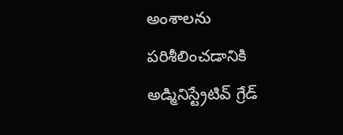అంశాలను పరిశీలించడానికి అడ్మినిస్ట్రేటివ్ గ్రేడ్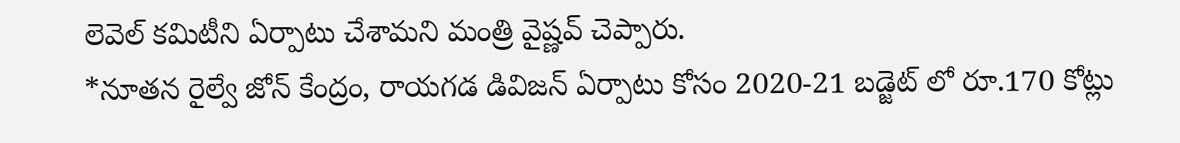లెవెల్ కమిటీని ఏర్పాటు చేశామని మంత్రి వైష్ణవ్ చెప్పారు.
*నూతన రైల్వే జోన్ కేంద్రం, రాయగడ డివిజన్ ఏర్పాటు కోసం 2020-21 బడ్జెట్ లో రూ.170 కోట్లు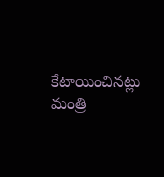కేటాయించినట్లు మంత్రి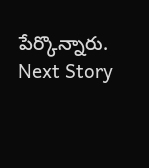పేర్కొన్నారు.
Next Story